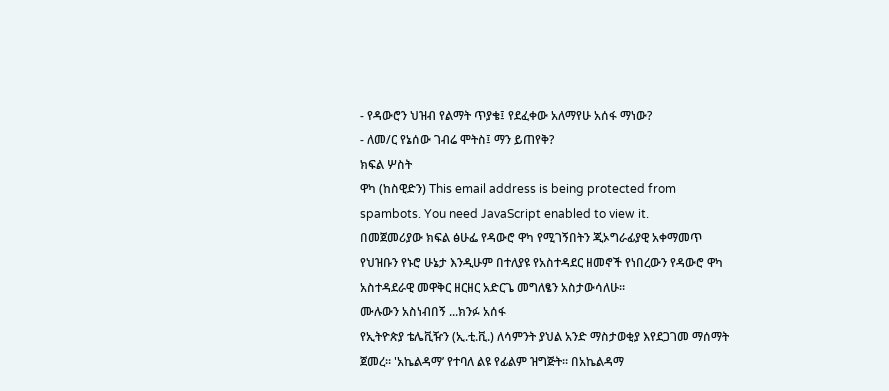- የዳውሮን ህዝብ የልማት ጥያቄ፤ የደፈቀው አለማየሁ አሰፋ ማነው?
- ለመ/ር የኔሰው ገብሬ ሞትስ፤ ማን ይጠየቅ?
ክፍል ሦስት
ዋካ (ከስዊድን) This email address is being protected from spambots. You need JavaScript enabled to view it.
በመጀመሪያው ክፍል ፅሁፌ የዳውሮ ዋካ የሚገኝበትን ጂኦግራፊያዊ አቀማመጥ የህዝቡን የኑሮ ሁኔታ እንዲሁም በተለያዩ የአስተዳደር ዘመኖች የነበረውን የዳውሮ ዋካ አስተዳደራዊ መዋቅር ዘርዘር አድርጌ መግለፄን አስታውሳለሁ።
ሙሉውን አስነብበኝ ...ክንፉ አሰፋ
የኢትዮጵያ ቴሌቪዥን (ኢ.ቲ.ቪ.) ለሳምንት ያህል አንድ ማስታወቂያ እየደጋገመ ማሰማት ጀመረ። 'አኬልዳማ’ የተባለ ልዩ የፊልም ዝግጅት። በአኬልዳማ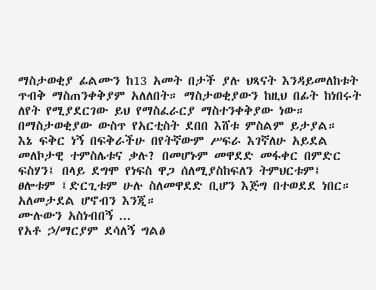ማስታወቂያ ፊልሙን ከ13 አመት በታች ያሉ ህጻናት እንዳይመለከቱት ጥብቅ ማስጠንቀቅያም አለለበት። ማስታወቂያውን ከዚህ በፊት ከነበሩት ለየት የሚያደርገው ይህ የማስፈራርያ ማስተንቀቅያው ነው። በማስታወቂያው ውስጥ የአርቲስት ደበበ እሸቱ ምስልም ይታያል።
እኔ ፍቅር ነኝ በፍቅራችሁ በየትኛውም ሥፍራ እገኛለሁ አይደል መለኮታዊ ተምስሌቱና ቃሉ? በመሆኑም መዋደድ መፋቀር በምድር ፍስሃን፤ በላይ ደግሞ የነፍስ ዋጋ ሰለሚያስከፍለን ትምህርቱም፤ ፀሎቱም ፤ድርጊቱም ሁሉ ስለመዋደድ ቢሆን እጅግ በተወደደ ነበር። አለመታደል ሆኖብን እንጂ።
ሙሉውን አስነብበኝ ...
የአቶ ኃ/ማርያም ደሳለኝ ግልፅ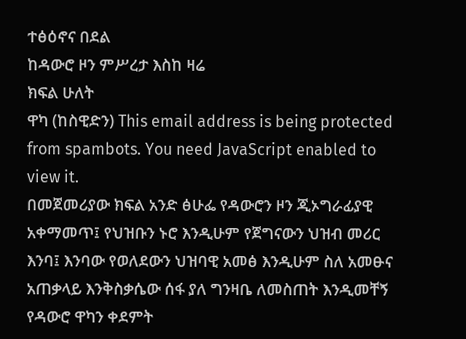ተፅዕኖና በደል
ከዳውሮ ዞን ምሥረታ እስከ ዛሬ
ክፍል ሁለት
ዋካ (ከስዊድን) This email address is being protected from spambots. You need JavaScript enabled to view it.
በመጀመሪያው ክፍል አንድ ፅሁፌ የዳውሮን ዞን ጂኦግራፊያዊ አቀማመጥ፤ የህዝቡን ኑሮ እንዲሁም የጀግናውን ህዝብ መሪር እንባ፤ እንባው የወለደውን ህዝባዊ አመፅ እንዲሁም ስለ አመፁና አጠቃላይ እንቅስቃሴው ሰፋ ያለ ግንዛቤ ለመስጠት እንዲመቸኝ የዳውሮ ዋካን ቀደምት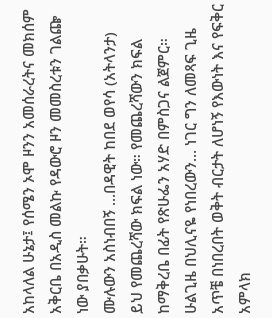አከላለል ሁኔታ፤ የሰሜን ኦሞ ዞንን አመሰራረትና መክሰም አቅርቤ በአዲስ መልኩ የዳውሮ ዞን መመስረቱን ገልጬ ነው ያበቃሁት።
ሙሉውን አስነብበኝ ...በዳዊት ከበደ ወየሳ (አትላንታ)
ይህ የመጨረሻው ክፍል ነው። የመጨረሻውን ክፍል ከማቅረቤ በፊት የጽሁፌን አሃድ በምስጋና ልጀምር። ሁልጊዜ በህሊናዬ የነበረውን… ነገር ግን ለመጻፍ ጊዜ አጥቼ በነበረበት ወቅት ብርታት ለሆነኝ የእውነት እና የፍቅር አምላክ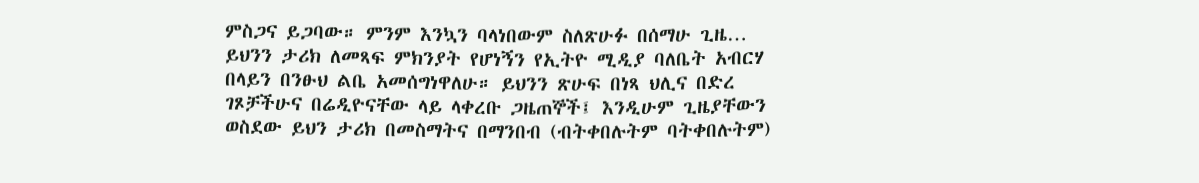ምስጋና ይጋባው። ምንም እንኳን ባላነበውም ስለጽሁፉ በሰማሁ ጊዜ… ይህንን ታሪክ ለመጻፍ ምክንያት የሆነኝን የኢትዮ ሚዲያ ባለቤት አብርሃ በላይን በንፁህ ልቤ አመሰግነዋለሁ። ይህንን ጽሁፍ በነጻ ህሊና በድረ ገጾቻችሁና በሬዲዮናቸው ላይ ላቀረቡ ጋዜጠኞች፤ እንዲሁም ጊዜያቸውን ወስደው ይህን ታሪክ በመስማትና በማንበብ (ብትቀበሉትም ባትቀበሉትም)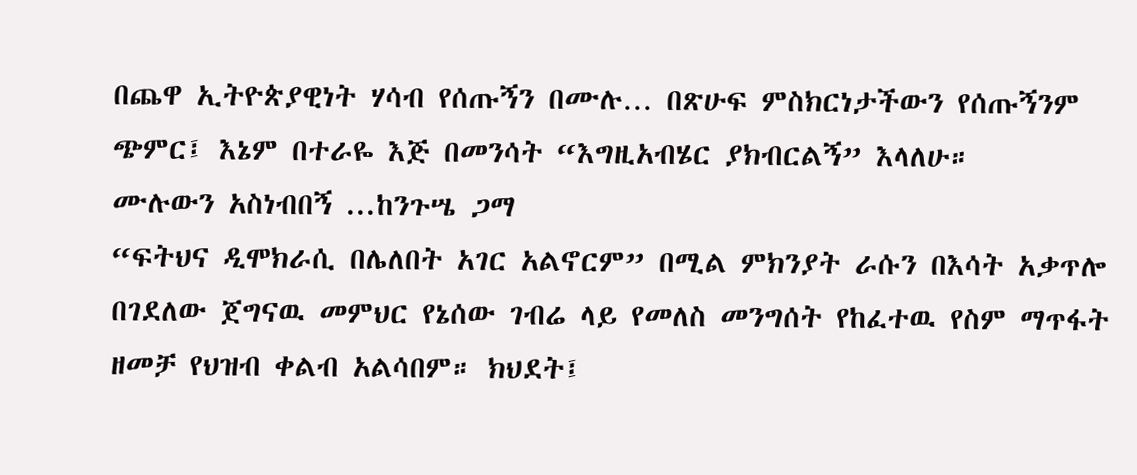በጨዋ ኢትዮጵያዊነት ሃሳብ የሰጡኝን በሙሉ… በጽሁፍ ምስክርነታችውን የሰጡኝንም ጭምር፤ እኔም በተራዬ እጅ በመንሳት “እግዚአብሄር ያክብርልኝ” እላለሁ።
ሙሉውን አስነብበኝ ...ከንጉሤ ጋማ
“ፍትህና ዲሞክራሲ በሌለበት አገር አልኖርም” በሚል ምክንያት ራሱን በእሳት አቃጥሎ በገደለው ጀግናዉ መምህር የኔሰው ገብሬ ላይ የመለስ መንግሰት የከፈተዉ የስም ማጥፋት ዘመቻ የህዝብ ቀልብ አልሳበም። ክህደት፤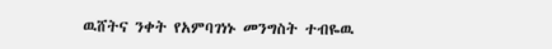ዉሸትና ንቀት የአምባገነኑ መንግስት ተብዬዉ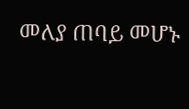መለያ ጠባይ መሆኑ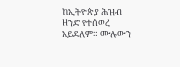ከኢትዮጵያ ሕዝብ ዘንድ የተሰወረ አይደለም። ሙሉውን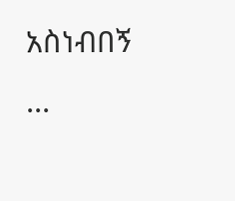አስነብበኝ ...